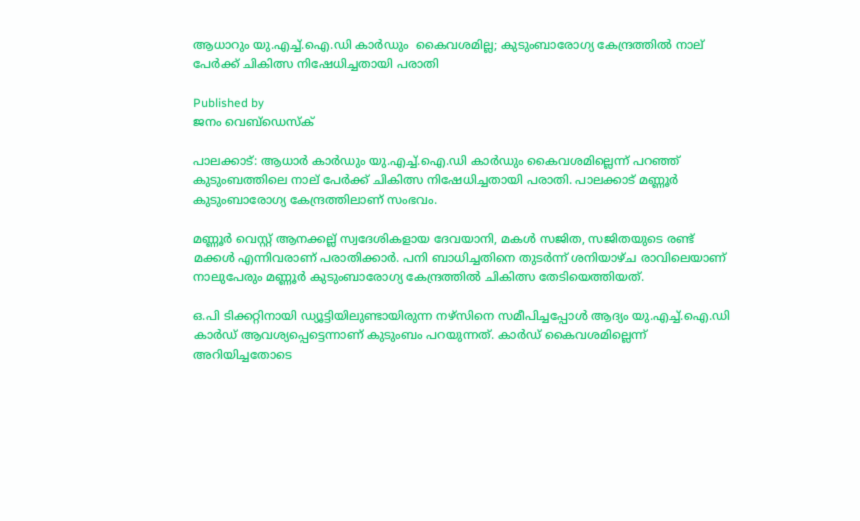ആധാറും യു.എച്ച്.ഐ.ഡി കാർഡും  കൈവശമില്ല; കുടുംബാരോഗ്യ കേന്ദ്രത്തിൽ നാല് പേർക്ക് ചികിത്സ നിഷേധിച്ചതായി പരാതി

Published by
ജനം വെബ്‌ഡെസ്ക്

പാലക്കാട്: ആധാർ കാർഡും യു.എച്ച്.ഐ.ഡി കാർഡും കൈവശമില്ലെന്ന് പറഞ്ഞ് കുടുംബത്തിലെ നാല് പേർക്ക് ചികിത്സ നിഷേധിച്ചതായി പരാതി. പാലക്കാട് മണ്ണൂർ കുടുംബാരോഗ്യ കേന്ദ്രത്തിലാണ് സംഭവം.

മണ്ണൂർ വെസ്റ്റ് ആനക്കല്ല് സ്വദേശികളായ ദേവയാനി, മകൾ സജിത, സജിതയുടെ രണ്ട് മക്കൾ എന്നിവരാണ് പരാതിക്കാർ. പനി ബാധിച്ചതിനെ തുടർന്ന് ശനിയാഴ്ച രാവിലെയാണ് നാലുപേരും മണ്ണൂർ കുടുംബാരോഗ്യ കേന്ദ്രത്തിൽ ചികിത്സ തേടിയെത്തിയത്.

ഒ.പി ടിക്കറ്റിനായി ഡ്യൂട്ടിയിലുണ്ടായിരുന്ന നഴ്സിനെ സമീപിച്ചപ്പോൾ ആദ്യം യു.എച്ച്.ഐ.ഡി കാർഡ് ആവശ്യപ്പെട്ടെന്നാണ് കുടുംബം പറയുന്നത്. കാർഡ് കൈവശമില്ലെന്ന് അറിയിച്ചതോടെ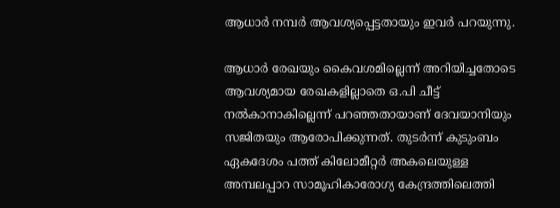ആധാർ നമ്പർ ആവശ്യപ്പെട്ടതായും ഇവർ പറയുന്നു.

ആധാർ രേഖയും കൈവശമില്ലെന്ന് അറിയിച്ചതോടെ ആവശ്യമായ രേഖകളില്ലാതെ ഒ.പി ചീട്ട് നൽകാനാകില്ലെന്ന് പറഞ്ഞതായാണ് ദേവയാനിയും സജിതയും ആരോപിക്കുന്നത്. തുടർന്ന് കുടുംബം ഏകദേശം പത്ത് കിലോമീറ്റർ അകലെയുള്ള അമ്പലപ്പാറ സാമൂഹികാരോഗ്യ കേന്ദ്രത്തിലെത്തി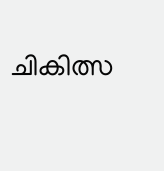ചികിത്സ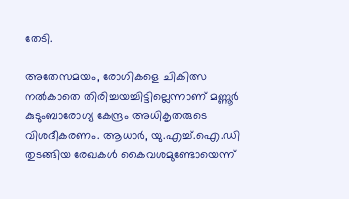തേടി.

അതേസമയം, രോഗികളെ ചികിത്സ നൽകാതെ തിരിച്ചയച്ചിട്ടില്ലെന്നാണ് മണ്ണൂർ കുടുംബാരോഗ്യ കേന്ദ്രം അധികൃതരുടെ വിശദീകരണം. ആധാർ, യു.എച്ച്.ഐ.ഡി തുടങ്ങിയ രേഖകൾ കൈവശമുണ്ടോയെന്ന്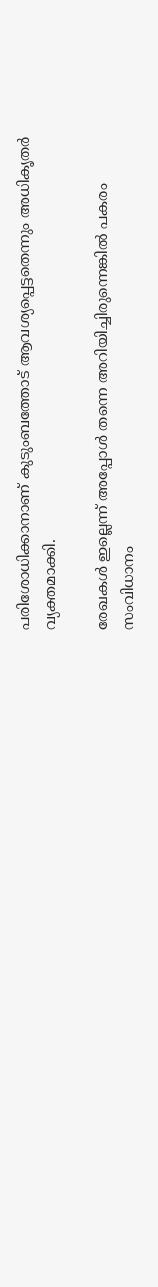പരിശോധിക്കാനാണ് കുടുംബത്തോട് ആവശ്യപ്പെട്ടതെന്നും അധികൃതർ വ്യക്തമാക്കി.

രേഖകൾ ഇല്ലെന്ന് അപ്പോൾ തന്നെ അറിയിച്ചിരുന്നെങ്കിൽ പകരം സംവിധാനം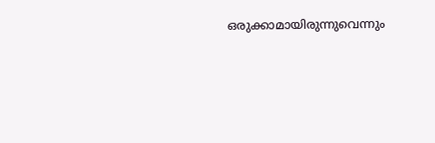ഒരുക്കാമായിരുന്നുവെന്നും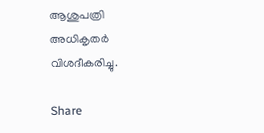ആശുപത്രി അധികൃതർ വിശദീകരിച്ചു.

Share